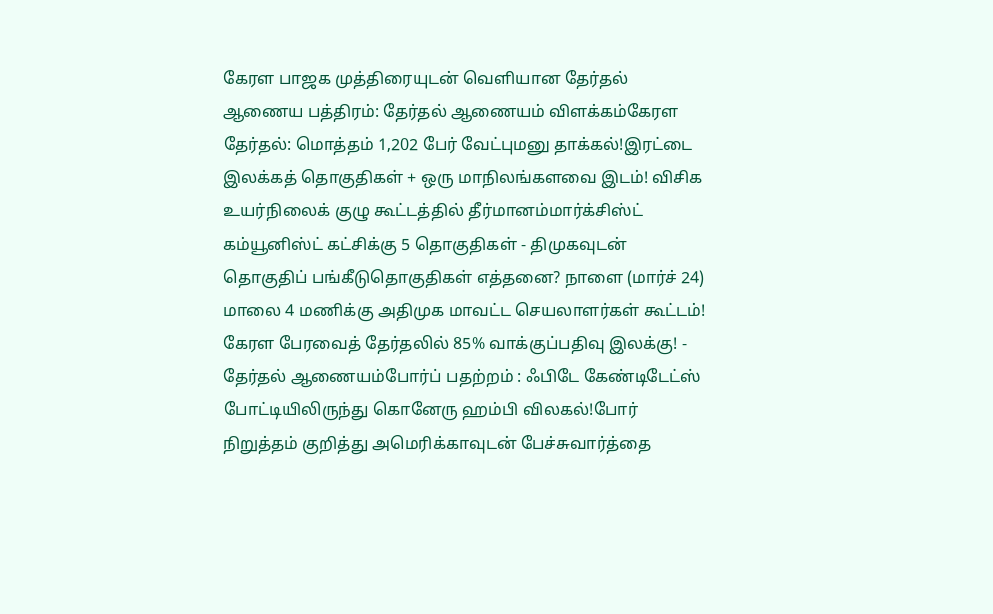கேரள பாஜக முத்திரையுடன் வெளியான தேர்தல் ஆணைய பத்திரம்: தேர்தல் ஆணையம் விளக்கம்கேரள தேர்தல்: மொத்தம் 1,202 பேர் வேட்புமனு தாக்கல்!இரட்டை இலக்கத் தொகுதிகள் + ஒரு மாநிலங்களவை இடம்! விசிக உயர்நிலைக் குழு கூட்டத்தில் தீர்மானம்மார்க்சிஸ்ட் கம்யூனிஸ்ட் கட்சிக்கு 5 தொகுதிகள் - திமுகவுடன் தொகுதிப் பங்கீடுதொகுதிகள் எத்தனை? நாளை (மார்ச் 24) மாலை 4 மணிக்கு அதிமுக மாவட்ட செயலாளர்கள் கூட்டம்! கேரள பேரவைத் தேர்தலில் 85% வாக்குப்பதிவு இலக்கு! - தேர்தல் ஆணையம்போர்ப் பதற்றம் : ஃபிடே கேண்டிடேட்ஸ் போட்டியிலிருந்து கொனேரு ஹம்பி விலகல்!போர் நிறுத்தம் குறித்து அமெரிக்காவுடன் பேச்சுவார்த்தை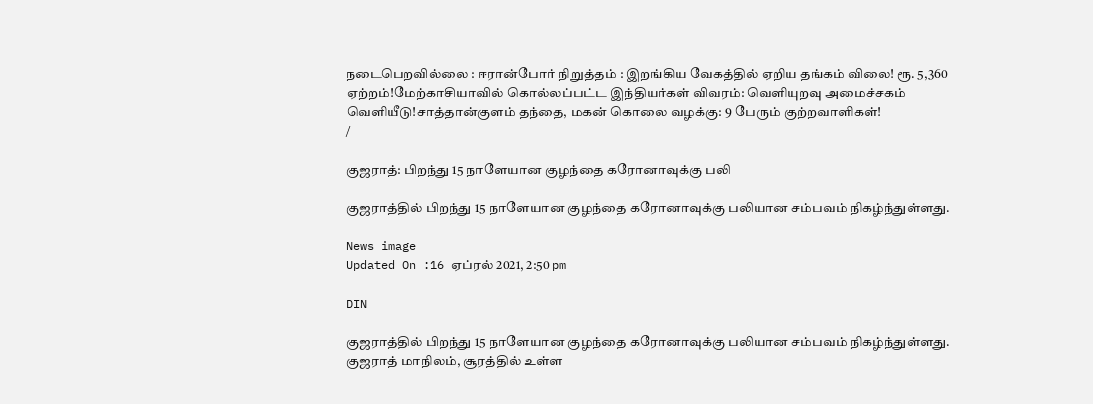நடைபெறவில்லை : ஈரான்போர் நிறுத்தம் : இறங்கிய வேகத்தில் ஏறிய தங்கம் விலை! ரூ. 5,360 ஏற்றம்!மேற்காசியாவில் கொல்லப்பட்ட இந்தியர்கள் விவரம்: வெளியுறவு அமைச்சகம் வெளியீடு!சாத்தான்குளம் தந்தை, மகன் கொலை வழக்கு: 9 பேரும் குற்றவாளிகள்!
/

குஜராத்: பிறந்து 15 நாளேயான குழந்தை கரோனாவுக்கு பலி

குஜராத்தில் பிறந்து 15 நாளேயான குழந்தை கரோனாவுக்கு பலியான சம்பவம் நிகழ்ந்துள்ளது.

News image
Updated On :16 ஏப்ரல் 2021, 2:50 pm

DIN

குஜராத்தில் பிறந்து 15 நாளேயான குழந்தை கரோனாவுக்கு பலியான சம்பவம் நிகழ்ந்துள்ளது.
குஜராத் மாநிலம், சூரத்தில் உள்ள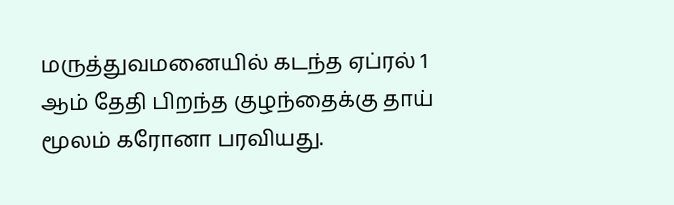மருத்துவமனையில் கடந்த ஏப்ரல் 1 ஆம் தேதி பிறந்த குழந்தைக்கு தாய் மூலம் கரோனா பரவியது.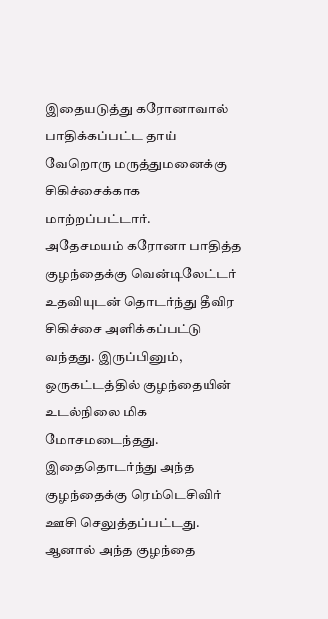இதையடுத்து கரோனாவால் பாதிக்கப்பட்ட தாய் வேறொரு மருத்துமனைக்கு சிகிச்சைக்காக மாற்றப்பட்டார்.
அதேசமயம் கரோனா பாதித்த குழந்தைக்கு வென்டிலேட்டர் உதவியுடன் தொடர்ந்து தீவிர சிகிச்சை அளிக்கப்பட்டு வந்தது. இருப்பினும், ஒருகட்டத்தில் குழந்தையின் உடல்நிலை மிக மோசமடைந்தது. இதைதொடர்ந்து அந்த குழந்தைக்கு ரெம்டெசிவிர் ஊசி செலுத்தப்பட்டது.
ஆனால் அந்த குழந்தை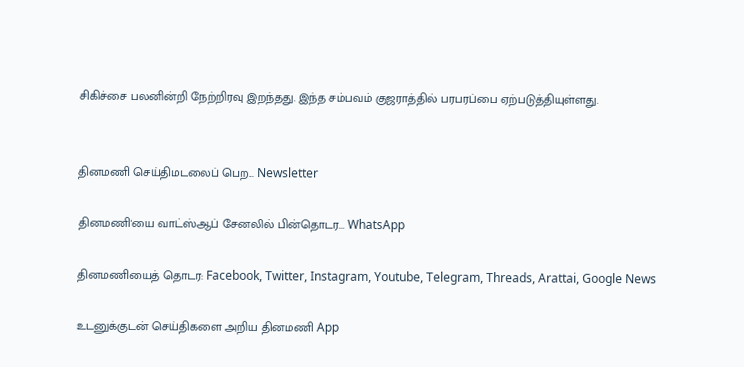சிகிச்சை பலனின்றி நேற்றிரவு இறந்தது. இந்த சம்பவம் குஜராத்தில் பரபரப்பை ஏற்படுத்தியுள்ளது.


தினமணி செய்திமடலைப் பெற... Newsletter

தினமணி'யை வாட்ஸ்ஆப் சேனலில் பின்தொடர... WhatsApp

தினமணியைத் தொடர: Facebook, Twitter, Instagram, Youtube, Telegram, Threads, Arattai, Google News

உடனுக்குடன் செய்திகளை அறிய தினமணி App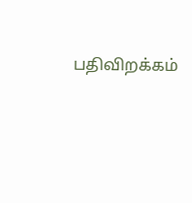பதிவிறக்கம்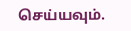செய்யவும்.